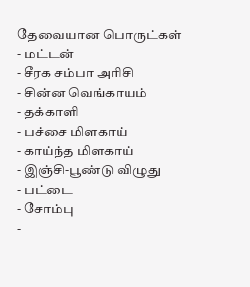தேவையான பொருட்கள்
- மட்டன்
- சீரக சம்பா அரிசி
- சின்ன வெங்காயம்
- தக்காளி
- பச்சை மிளகாய்
- காய்ந்த மிளகாய்
- இஞ்சி-பூண்டு விழுது
- பட்டை
- சோம்பு
-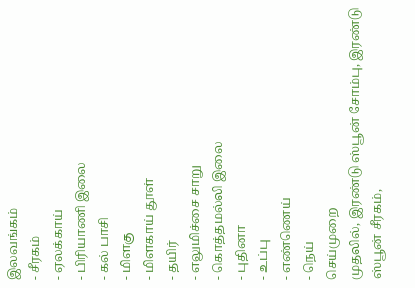இலவங்கம்
- சீரகம்
- ஏலக்காய்
- பிரியாணி இலை
- கல் பாசி
- மிளகு
- மிளகாய் தூள்
- தயிர்
- எலுமிச்சை சாறு
- கொத்தமல்லி இலை
- புதினா
- உப்பு
- எண்ணெய்
- நெய்
செய்முறை
முதலில், இரண்டு ஸ்பூன் சோம்பு, இரண்டு ஸ்பூன் சீரகம்,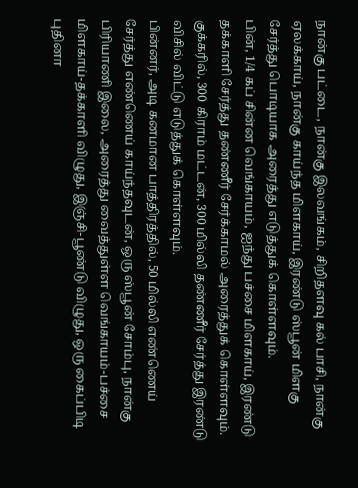நான்கு பட்டை, நான்கு இலவங்கம், சிறிதளவு கல் பாசி, நான்கு ஏலக்காய், நான்கு காய்ந்த மிளகாய், இரண்டு ஸ்பூன் மிளகு சேர்த்து பொடியாக அரைத்து எடுத்துக் கொள்ளவும்.
பின், 1/4 கப் சின்ன வெங்காயம், ஐந்து பச்சை மிளகாய், இரண்டு தக்காளி சேர்த்து தண்ணீர் சேர்க்காமல் அரைத்துக் கொள்ளவும்.
குக்கரில், 300 கிராம் மட்டன், 300 மில்லி தண்ணீர் சேர்த்து இரண்டு விசில் விட்டு எடுத்துக் கொள்ளவும்.
பின்னர், அடி கனமான பாத்திரத்தில், 50 மில்லி எண்ணெய் சேர்த்து எண்ணெய் காய்ந்தவுடன், ஒரு ஸ்பூன் சோம்பு, நான்கு பிரியாணி இலை, அரைத்து வைத்துள்ள வெங்காயம்-பச்சை மிளகாய்-தக்காளி விழுது, இஞ்சி-பூண்டு விழுது, ஒரு கைப்பிடி புதினா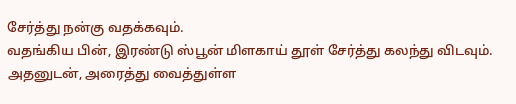சேர்த்து நன்கு வதக்கவும்.
வதங்கிய பின், இரண்டு ஸ்பூன் மிளகாய் தூள் சேர்த்து கலந்து விடவும். அதனுடன், அரைத்து வைத்துள்ள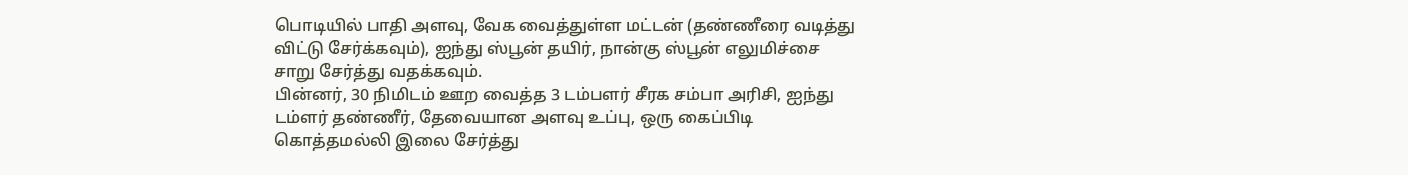பொடியில் பாதி அளவு, வேக வைத்துள்ள மட்டன் (தண்ணீரை வடித்து விட்டு சேர்க்கவும்), ஐந்து ஸ்பூன் தயிர், நான்கு ஸ்பூன் எலுமிச்சை சாறு சேர்த்து வதக்கவும்.
பின்னர், 30 நிமிடம் ஊற வைத்த 3 டம்பளர் சீரக சம்பா அரிசி, ஐந்து டம்ளர் தண்ணீர், தேவையான அளவு உப்பு, ஒரு கைப்பிடி கொத்தமல்லி இலை சேர்த்து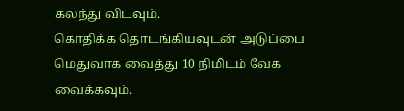கலந்து விடவும்.
கொதிக்க தொடங்கியவுடன் அடுப்பை மெதுவாக வைத்து 10 நிமிடம் வேக வைக்கவும்.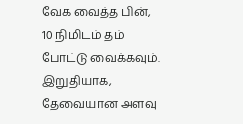வேக வைத்த பின், 10 நிமிடம் தம் போட்டு வைக்கவும்.
இறுதியாக, தேவையான அளவு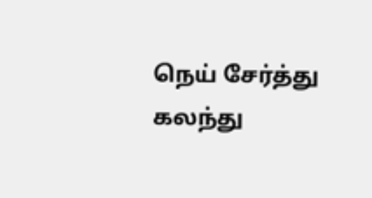நெய் சேர்த்து கலந்து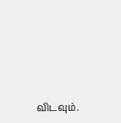விடவும்.